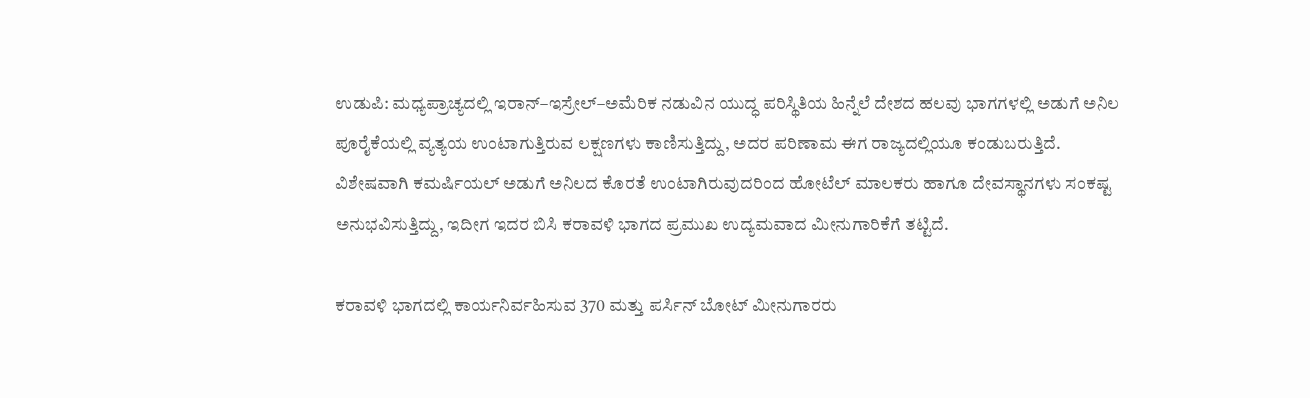ಉಡುಪಿ: ಮಧ್ಯಪ್ರಾಚ್ಯದಲ್ಲಿ ಇರಾನ್–ಇಸ್ರೇಲ್–ಅಮೆರಿಕ ನಡುವಿನ ಯುದ್ಧ ಪರಿಸ್ಥಿತಿಯ ಹಿನ್ನೆಲೆ ದೇಶದ ಹಲವು ಭಾಗಗಳಲ್ಲಿ ಅಡುಗೆ ಅನಿಲ ಪೂರೈಕೆಯಲ್ಲಿ ವ್ಯತ್ಯಯ ಉಂಟಾಗುತ್ತಿರುವ ಲಕ್ಷಣಗಳು ಕಾಣಿಸುತ್ತಿದ್ದು, ಅದರ ಪರಿಣಾಮ ಈಗ ರಾಜ್ಯದಲ್ಲಿಯೂ ಕಂಡುಬರುತ್ತಿದೆ. ವಿಶೇಷವಾಗಿ ಕಮರ್ಷಿಯಲ್ ಅಡುಗೆ ಅನಿಲದ ಕೊರತೆ ಉಂಟಾಗಿರುವುದರಿಂದ ಹೋಟೆಲ್ ಮಾಲಕರು ಹಾಗೂ ದೇವಸ್ಥಾನಗಳು ಸಂಕಷ್ಟ ಅನುಭವಿಸುತ್ತಿದ್ದು, ಇದೀಗ ಇದರ ಬಿಸಿ ಕರಾವಳಿ ಭಾಗದ ಪ್ರಮುಖ ಉದ್ಯಮವಾದ ಮೀನುಗಾರಿಕೆಗೆ ತಟ್ಟಿದೆ.

ಕರಾವಳಿ ಭಾಗದಲ್ಲಿ ಕಾರ್ಯನಿರ್ವಹಿಸುವ 370 ಮತ್ತು ಪರ್ಸಿನ್ ಬೋಟ್ ಮೀನುಗಾರರು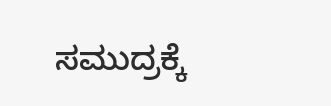ಸಮುದ್ರಕ್ಕೆ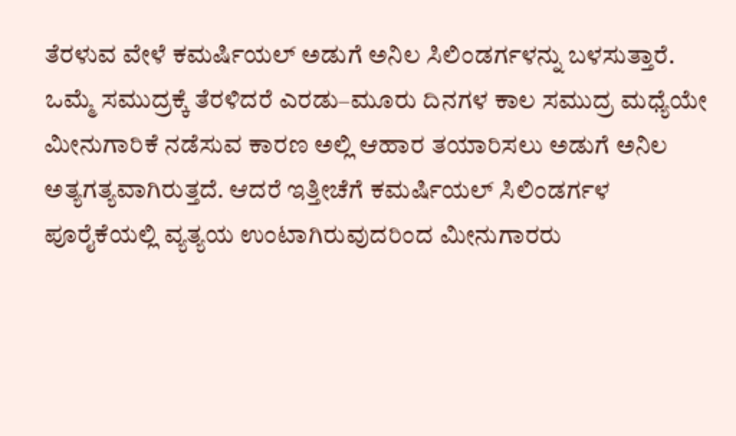ತೆರಳುವ ವೇಳೆ ಕಮರ್ಷಿಯಲ್ ಅಡುಗೆ ಅನಿಲ ಸಿಲಿಂಡರ್ಗಳನ್ನು ಬಳಸುತ್ತಾರೆ. ಒಮ್ಮೆ ಸಮುದ್ರಕ್ಕೆ ತೆರಳಿದರೆ ಎರಡು–ಮೂರು ದಿನಗಳ ಕಾಲ ಸಮುದ್ರ ಮಧ್ಯೆಯೇ ಮೀನುಗಾರಿಕೆ ನಡೆಸುವ ಕಾರಣ ಅಲ್ಲಿ ಆಹಾರ ತಯಾರಿಸಲು ಅಡುಗೆ ಅನಿಲ ಅತ್ಯಗತ್ಯವಾಗಿರುತ್ತದೆ. ಆದರೆ ಇತ್ತೀಚೆಗೆ ಕಮರ್ಷಿಯಲ್ ಸಿಲಿಂಡರ್ಗಳ ಪೂರೈಕೆಯಲ್ಲಿ ವ್ಯತ್ಯಯ ಉಂಟಾಗಿರುವುದರಿಂದ ಮೀನುಗಾರರು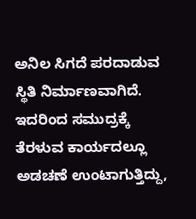ಅನಿಲ ಸಿಗದೆ ಪರದಾಡುವ ಸ್ಥಿತಿ ನಿರ್ಮಾಣವಾಗಿದೆ. ಇದರಿಂದ ಸಮುದ್ರಕ್ಕೆ ತೆರಳುವ ಕಾರ್ಯದಲ್ಲೂ ಅಡಚಣೆ ಉಂಟಾಗುತ್ತಿದ್ದು,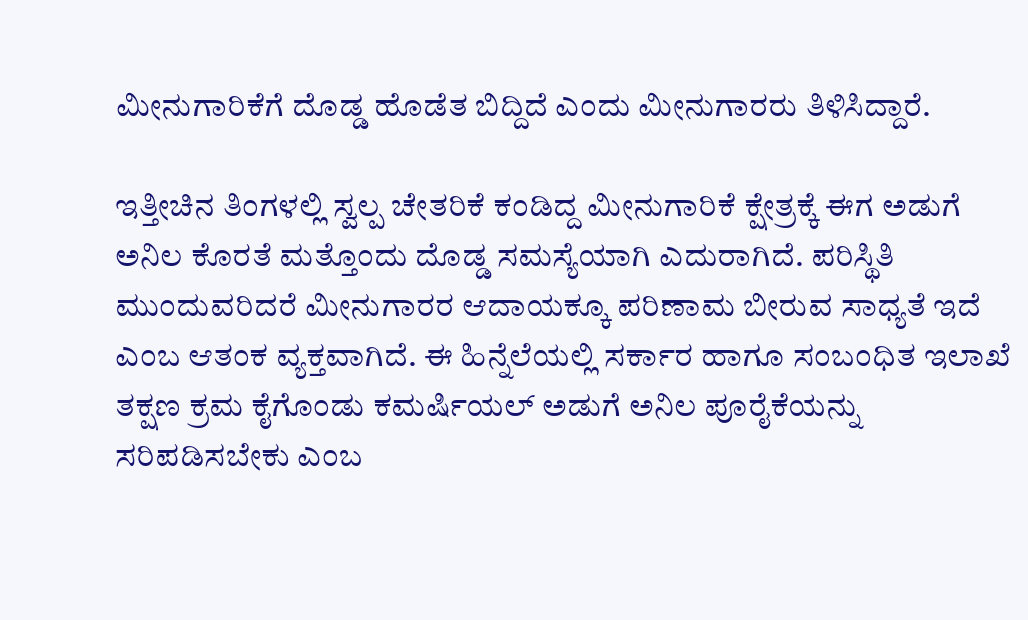ಮೀನುಗಾರಿಕೆಗೆ ದೊಡ್ಡ ಹೊಡೆತ ಬಿದ್ದಿದೆ ಎಂದು ಮೀನುಗಾರರು ತಿಳಿಸಿದ್ದಾರೆ.

ಇತ್ತೀಚಿನ ತಿಂಗಳಲ್ಲಿ ಸ್ವಲ್ಪ ಚೇತರಿಕೆ ಕಂಡಿದ್ದ ಮೀನುಗಾರಿಕೆ ಕ್ಷೇತ್ರಕ್ಕೆ ಈಗ ಅಡುಗೆ ಅನಿಲ ಕೊರತೆ ಮತ್ತೊಂದು ದೊಡ್ಡ ಸಮಸ್ಯೆಯಾಗಿ ಎದುರಾಗಿದೆ. ಪರಿಸ್ಥಿತಿ ಮುಂದುವರಿದರೆ ಮೀನುಗಾರರ ಆದಾಯಕ್ಕೂ ಪರಿಣಾಮ ಬೀರುವ ಸಾಧ್ಯತೆ ಇದೆ ಎಂಬ ಆತಂಕ ವ್ಯಕ್ತವಾಗಿದೆ. ಈ ಹಿನ್ನೆಲೆಯಲ್ಲಿ ಸರ್ಕಾರ ಹಾಗೂ ಸಂಬಂಧಿತ ಇಲಾಖೆ ತಕ್ಷಣ ಕ್ರಮ ಕೈಗೊಂಡು ಕಮರ್ಷಿಯಲ್ ಅಡುಗೆ ಅನಿಲ ಪೂರೈಕೆಯನ್ನು ಸರಿಪಡಿಸಬೇಕು ಎಂಬ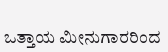ಒತ್ತಾಯ ಮೀನುಗಾರರಿಂದ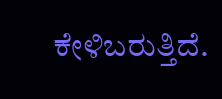ಕೇಳಿಬರುತ್ತಿದೆ.